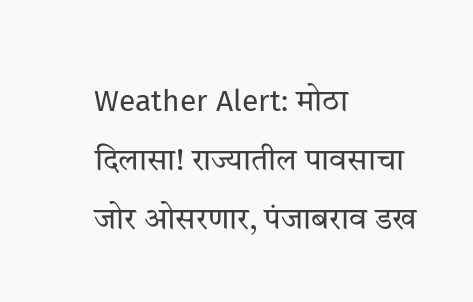Weather Alert: मोठा दिलासा! राज्यातील पावसाचा जोर ओसरणार, पंजाबराव डख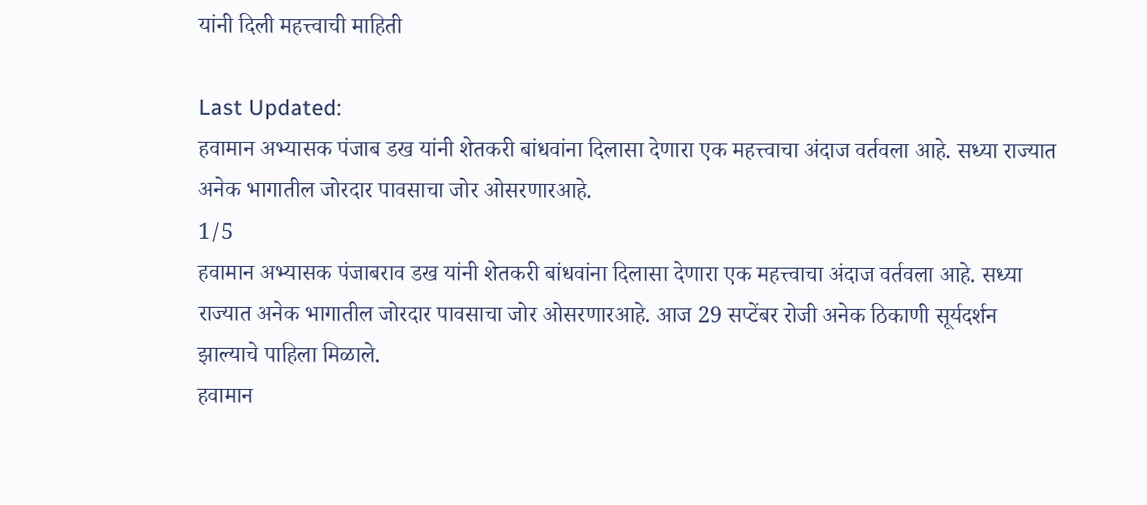यांनी दिली महत्त्वाची माहिती

Last Updated:
हवामान अभ्यासक पंजाब डख यांनी शेतकरी बांधवांना दिलासा देणारा एक महत्त्वाचा अंदाज वर्तवला आहे. सध्या राज्यात अनेक भागातील जोरदार पावसाचा जोर ओसरणारआहे.
1/5
हवामान अभ्यासक पंजाबराव डख यांनी शेतकरी बांधवांना दिलासा देणारा एक महत्त्वाचा अंदाज वर्तवला आहे. सध्या राज्यात अनेक भागातील जोरदार पावसाचा जोर ओसरणारआहे. आज 29 सप्टेंबर रोजी अनेक ठिकाणी सूर्यदर्शन झाल्याचे पाहिला मिळाले.
हवामान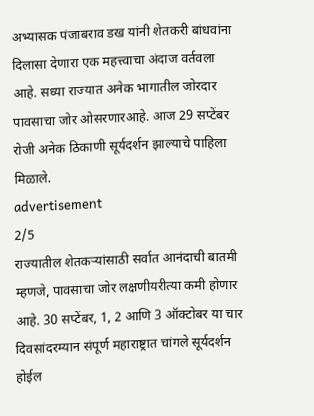अभ्यासक पंजाबराव डख यांनी शेतकरी बांधवांना दिलासा देणारा एक महत्त्वाचा अंदाज वर्तवला आहे. सध्या राज्यात अनेक भागातील जोरदार पावसाचा जोर ओसरणारआहे. आज 29 सप्टेंबर रोजी अनेक ठिकाणी सूर्यदर्शन झाल्याचे पाहिला मिळाले.
advertisement
2/5
राज्यातील शेतकऱ्यांसाठी सर्वात आनंदाची बातमी म्हणजे, पावसाचा जोर लक्षणीयरीत्या कमी होणार आहे. 30 सप्टेंबर, 1, 2 आणि 3 ऑक्टोबर या चार दिवसांदरम्यान संपूर्ण महाराष्ट्रात चांगले सूर्यदर्शन होईल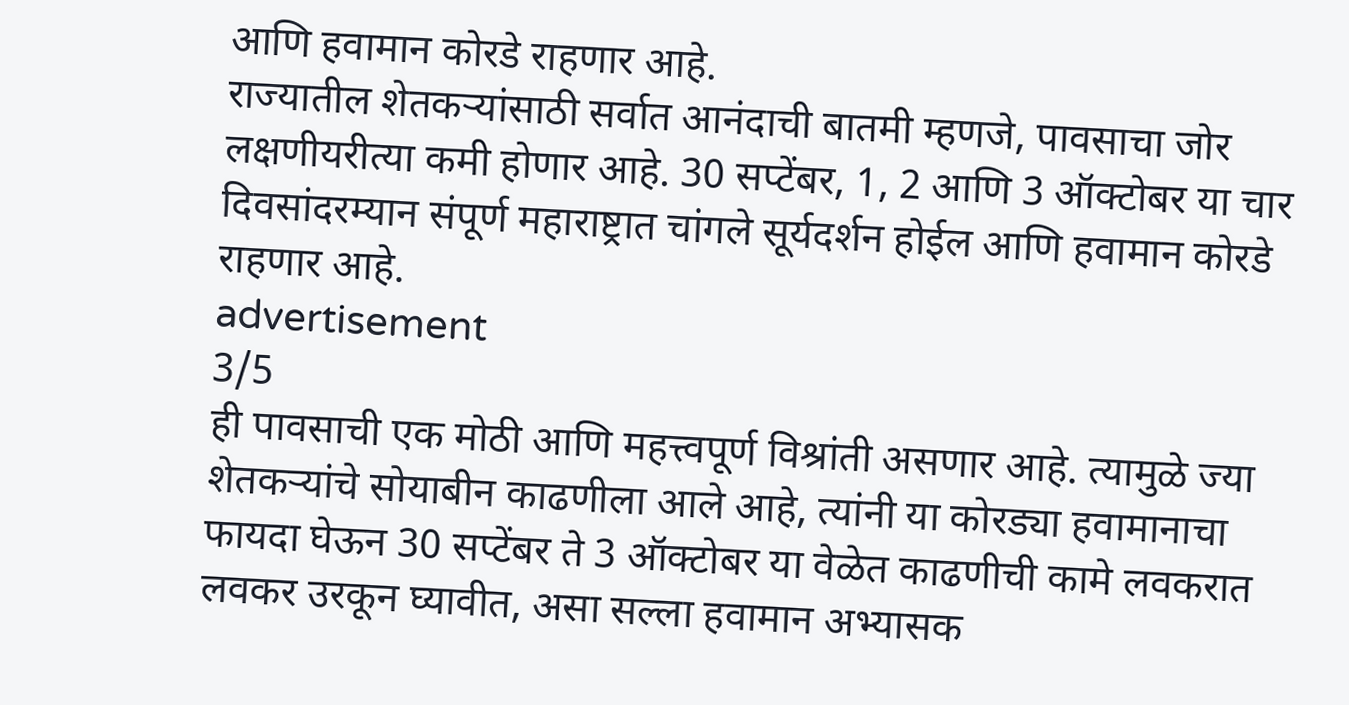आणि हवामान कोरडे राहणार आहे.
राज्यातील शेतकऱ्यांसाठी सर्वात आनंदाची बातमी म्हणजे, पावसाचा जोर लक्षणीयरीत्या कमी होणार आहे. 30 सप्टेंबर, 1, 2 आणि 3 ऑक्टोबर या चार दिवसांदरम्यान संपूर्ण महाराष्ट्रात चांगले सूर्यदर्शन होईल आणि हवामान कोरडे राहणार आहे.
advertisement
3/5
ही पावसाची एक मोठी आणि महत्त्वपूर्ण विश्रांती असणार आहे. त्यामुळे ज्या शेतकऱ्यांचे सोयाबीन काढणीला आले आहे, त्यांनी या कोरड्या हवामानाचा फायदा घेऊन 30 सप्टेंबर ते 3 ऑक्टोबर या वेळेत काढणीची कामे लवकरात लवकर उरकून घ्यावीत, असा सल्ला हवामान अभ्यासक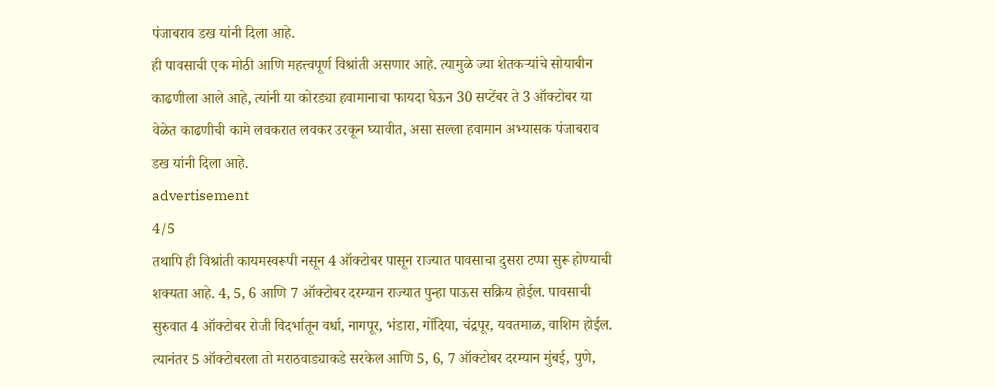पंजाबराव डख यांनी दिला आहे.
ही पावसाची एक मोठी आणि महत्त्वपूर्ण विश्रांती असणार आहे. त्यामुळे ज्या शेतकऱ्यांचे सोयाबीन काढणीला आले आहे, त्यांनी या कोरड्या हवामानाचा फायदा घेऊन 30 सप्टेंबर ते 3 ऑक्टोबर या वेळेत काढणीची कामे लवकरात लवकर उरकून घ्यावीत, असा सल्ला हवामान अभ्यासक पंजाबराव डख यांनी दिला आहे.
advertisement
4/5
तथापि ही विश्रांती कायमस्वरूपी नसून 4 ऑक्टोबर पासून राज्यात पावसाचा दुसरा टप्पा सुरू होण्याची शक्यता आहे. 4, 5, 6 आणि 7 ऑक्टोबर दरम्यान राज्यात पुन्हा पाऊस सक्रिय होईल. पावसाची सुरुवात 4 ऑक्टोबर रोजी विदर्भातून वर्धा, नागपूर, भंडारा, गोंदिया, चंद्रपूर, यवतमाळ, वाशिम होईल. त्यानंतर 5 ऑक्टोबरला तो मराठवाड्याकडे सरकेल आणि 5, 6, 7 ऑक्टोबर दरम्यान मुंबई, पुणे,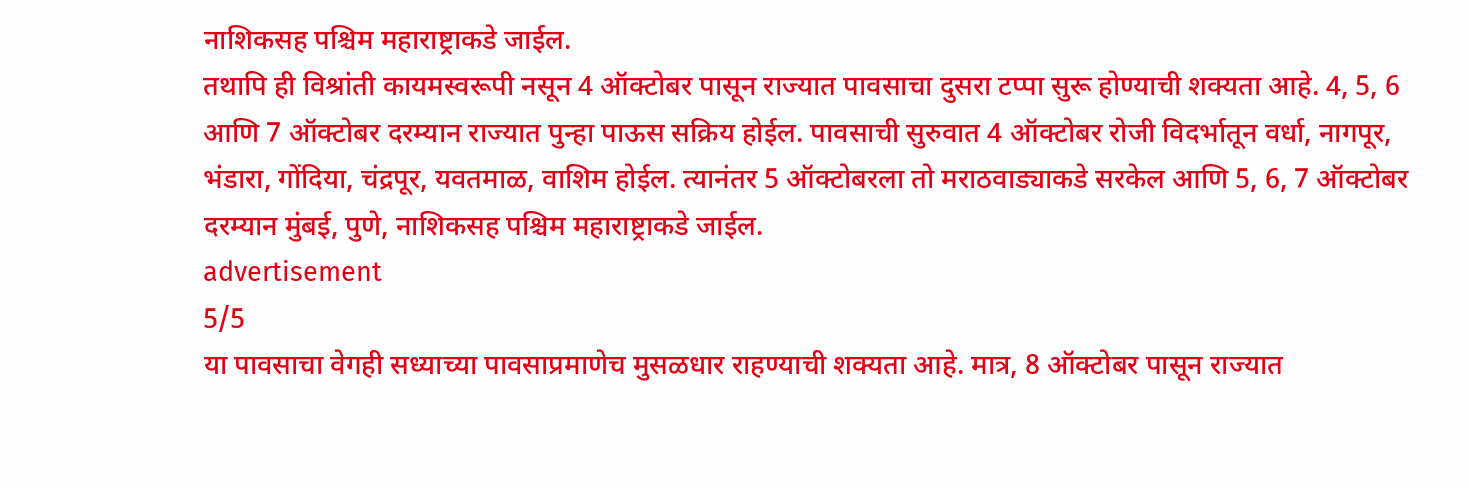नाशिकसह पश्चिम महाराष्ट्राकडे जाईल.
तथापि ही विश्रांती कायमस्वरूपी नसून 4 ऑक्टोबर पासून राज्यात पावसाचा दुसरा टप्पा सुरू होण्याची शक्यता आहे. 4, 5, 6 आणि 7 ऑक्टोबर दरम्यान राज्यात पुन्हा पाऊस सक्रिय होईल. पावसाची सुरुवात 4 ऑक्टोबर रोजी विदर्भातून वर्धा, नागपूर, भंडारा, गोंदिया, चंद्रपूर, यवतमाळ, वाशिम होईल. त्यानंतर 5 ऑक्टोबरला तो मराठवाड्याकडे सरकेल आणि 5, 6, 7 ऑक्टोबर दरम्यान मुंबई, पुणे, नाशिकसह पश्चिम महाराष्ट्राकडे जाईल.
advertisement
5/5
या पावसाचा वेगही सध्याच्या पावसाप्रमाणेच मुसळधार राहण्याची शक्यता आहे. मात्र, 8 ऑक्टोबर पासून राज्यात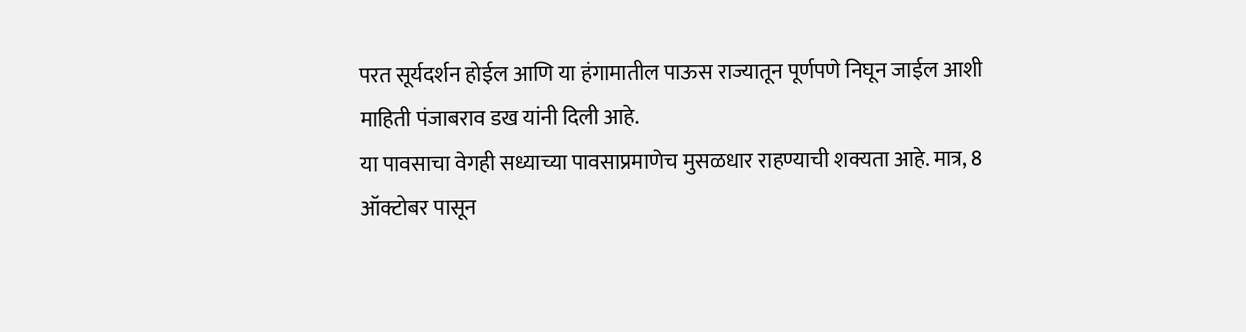परत सूर्यदर्शन होईल आणि या हंगामातील पाऊस राज्यातून पूर्णपणे निघून जाईल आशी माहिती पंजाबराव डख यांनी दिली आहे.
या पावसाचा वेगही सध्याच्या पावसाप्रमाणेच मुसळधार राहण्याची शक्यता आहे. मात्र, 8 ऑक्टोबर पासून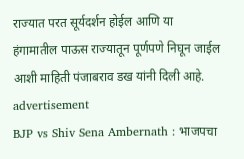राज्यात परत सूर्यदर्शन होईल आणि या हंगामातील पाऊस राज्यातून पूर्णपणे निघून जाईल आशी माहिती पंजाबराव डख यांनी दिली आहे.
advertisement
BJP vs Shiv Sena Ambernath : भाजपचा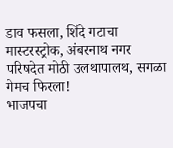डाव फसला, शिंदे गटाचा मास्टरस्ट्रोक, अंबरनाथ नगर परिषदेत मोठी उलथापालथ, सगळा गेमच फिरला!
भाजपचा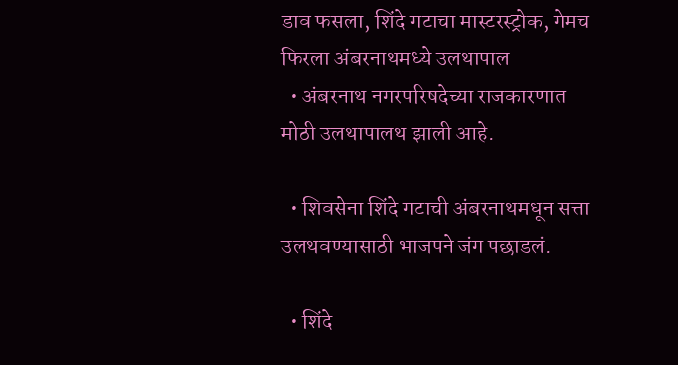डाव फसला, शिंदे गटाचा मास्टरस्ट्रोक, गेमच फिरला अंबरनाथमध्ये उलथापाल
  • अंबरनाथ नगरपरिषदेच्या राजकारणात मोठी उलथापालथ झाली आहे.

  • शिवसेना शिंदे गटाची अंबरनाथमधून सत्ता उलथवण्यासाठी भाजपने जंग पछाडलं.

  • शिंदे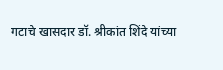गटाचे खासदार डॉ. श्रीकांत शिंदे यांच्या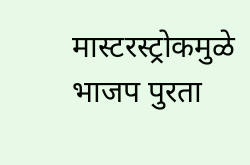मास्टरस्ट्रोकमुळे भाजप पुरता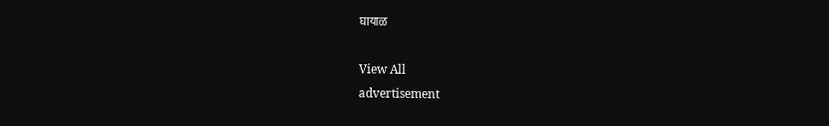घायाळ

View All
advertisement